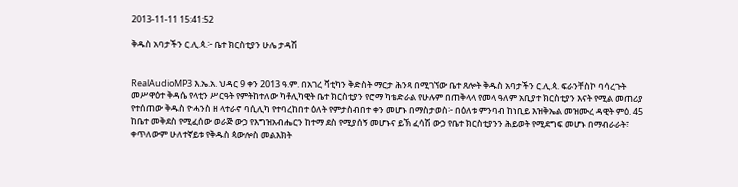2013-11-11 15:41:52

ቅዱስ አባታችን ር.ሊ.ጳ.፦ ቤተ ክርስቲያን ሁሌ ታዳሽ


RealAudioMP3 እ.ኤ.አ. ህዳር 9 ቀን 2013 ዓ.ም. በአገረ ቫቲካን ቅድስት ማርታ ሕንጻ በሚገኘው ቤተ ጸሎት ቅዱስ አባታችን ር.ሊ.ጳ. ፍራንቸስኮ ባሳረጉት መሥዋዕተ ቅዳሴ የላቲን ሥርዓት የምትከተለው ካቶሊካዊት ቤተ ክርስቲያን የሮማ ካቴድራል የሁሉም በጠቅላላ የመላ ዓለም አቢያተ ክርስቲያን እናት የሚል መጠሪያ የተሰጠው ቅዱስ ዮሓንስ ዘ ላተራኖ ባሲሊካ የተባረከበተ ዕለት የምታስብበተ ቀን መሆኑ በማስታወስ፦ በዕለቱ ምንባብ ከነቢይ እዝቅኤል መዝሙረ ዳዊት ምዕ. 45 ከቤተ መቅደስ የሚፈሰው ወራጅ ውኃ የእግዝአብሔርን ከተማ ደስ የሚያሰኝ መሆኑና ይኽ ፈሳሽ ውኃ የቤተ ክርስቲያንን ሕይወት የሚደግፍ መሆኑ በማብራራት፣ ቀጥለውም ሁለተኛይቱ የቅዱስ ጳውሎስ መልእክት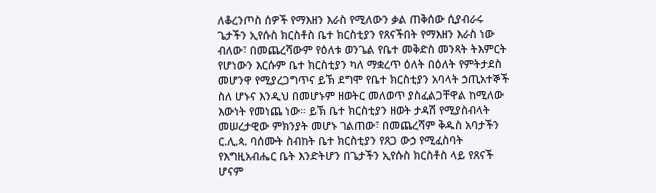ለቆረንጦስ ሰዎች የማእዘን እራስ የሚለውን ቃል ጠቅሰው ሲያብራሩ ጌታችን ኢየሱስ ክርስቶስ ቤተ ክርስቲያን የጸናችበት የማእዘን እራስ ነው ብለው፣ በመጨረሻውም የዕለቱ ወንጌል የቤተ መቅድስ መንጻት ትእምርት የሆነውን እርሱም ቤተ ክርስቲያን ካለ ማቋረጥ ዕለት በዕለት የምትታደስ መሆንዋ የሚያረጋግጥና ይኽ ደግሞ የቤተ ክርስቲያን አባላት ኃጢአተኞች ስለ ሆኑና እንዲህ በመሆኑም ዘወትር መለወጥ ያስፈልጋቸዋል ከሚለው እውነት የመነጨ ነው። ይኽ ቤተ ክርስቲያን ዘወት ታዳሽ የሚያስብላት መሠረታዊው ምክንያት መሆኑ ገልጠው፣ በመጨረሻም ቅዱስ አባታችን ር.ሊ.ጳ. ባሰሙት ስብከት ቤተ ክርስቲያን የጸጋ ውኃ የሚፈስባት የእግዚአብሔር ቤት እንድትሆን በጌታችን ኢየሱስ ክርስቶስ ላይ የጸናች ሆናም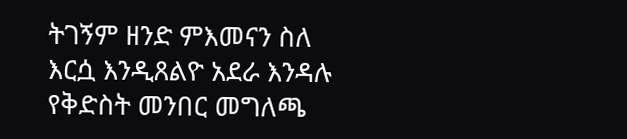ትገኝም ዘንድ ምእመናን ስለ እርሷ እንዲጸልዮ አደራ እንዳሉ የቅድስት መንበር መግለጫ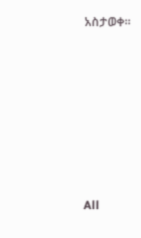አስታወቀ።








All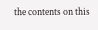the contents on this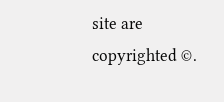site are copyrighted ©.